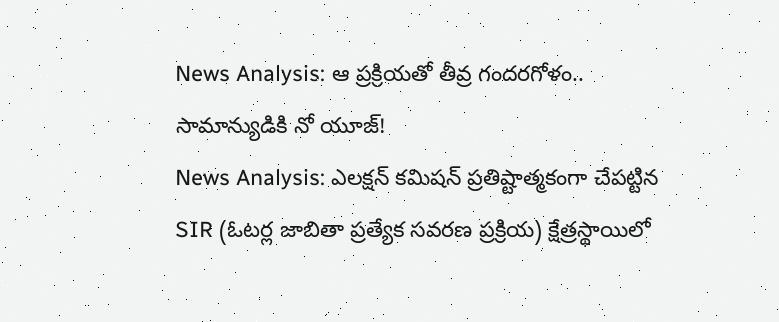News Analysis: ఆ ప్రక్రియతో తీవ్ర గందరగోళం.. సామాన్యుడికి నో యూజ్!
News Analysis: ఎలక్షన్ కమిషన్ ప్రతిష్టాత్మకంగా చేపట్టిన SIR (ఓటర్ల జాబితా ప్రత్యేక సవరణ ప్రక్రియ) క్షేత్రస్థాయిలో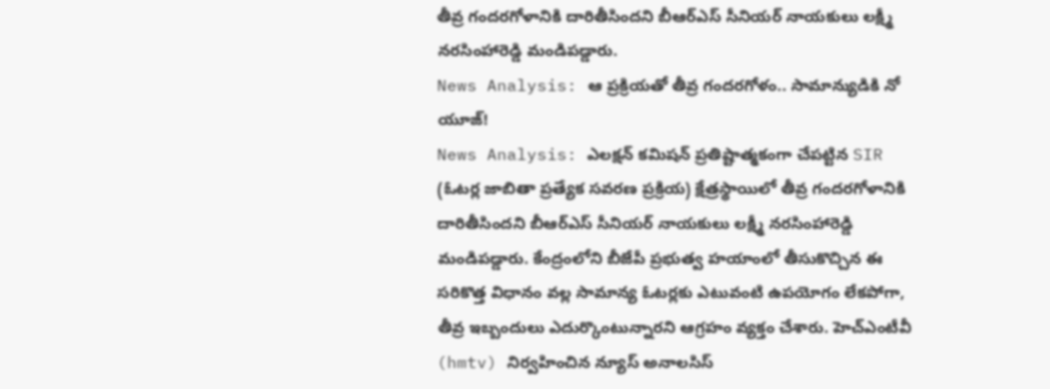తీవ్ర గందరగోళానికి దారితీసిందని బీఆర్ఎస్ సీనియర్ నాయకులు లక్ష్మీ నరసింహారెడ్డి మండిపడ్డారు.
News Analysis: ఆ ప్రక్రియతో తీవ్ర గందరగోళం.. సామాన్యుడికి నో యూజ్!
News Analysis: ఎలక్షన్ కమిషన్ ప్రతిష్టాత్మకంగా చేపట్టిన SIR (ఓటర్ల జాబితా ప్రత్యేక సవరణ ప్రక్రియ) క్షేత్రస్థాయిలో తీవ్ర గందరగోళానికి దారితీసిందని బీఆర్ఎస్ సీనియర్ నాయకులు లక్ష్మీ నరసింహారెడ్డి మండిపడ్డారు. కేంద్రంలోని బీజేపీ ప్రభుత్వ హయాంలో తీసుకొచ్చిన ఈ సరికొత్త విధానం వల్ల సామాన్య ఓటర్లకు ఎటువంటి ఉపయోగం లేకపోగా, తీవ్ర ఇబ్బందులు ఎదుర్కొంటున్నారని ఆగ్రహం వ్యక్తం చేశారు. హెచ్ఎంటీవీ (hmtv) నిర్వహించిన న్యూస్ అనాలసిస్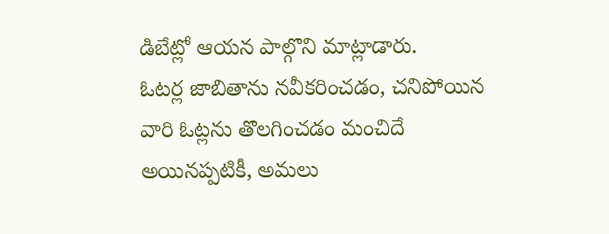డిబేట్లో ఆయన పాల్గొని మాట్లాడారు.
ఓటర్ల జాబితాను నవీకరించడం, చనిపోయిన వారి ఓట్లను తొలగించడం మంచిదే అయినప్పటికీ, అమలు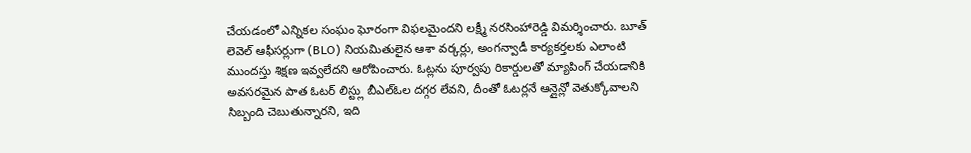చేయడంలో ఎన్నికల సంఘం ఘోరంగా విఫలమైందని లక్ష్మీ నరసింహారెడ్డి విమర్శించారు. బూత్ లెవెల్ ఆఫీసర్లుగా (BLO) నియమితులైన ఆశా వర్కర్లు, అంగన్వాడీ కార్యకర్తలకు ఎలాంటి ముందస్తు శిక్షణ ఇవ్వలేదని ఆరోపించారు. ఓట్లను పూర్వపు రికార్డులతో మ్యాపింగ్ చేయడానికి అవసరమైన పాత ఓటర్ లిస్ట్లు బీఎల్ఓల దగ్గర లేవని, దీంతో ఓటర్లనే ఆన్లైన్లో వెతుక్కోవాలని సిబ్బంది చెబుతున్నారని, ఇది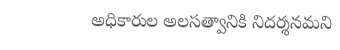అధికారుల అలసత్వానికి నిదర్శనమని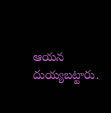ఆయన దుయ్యబట్టారు.